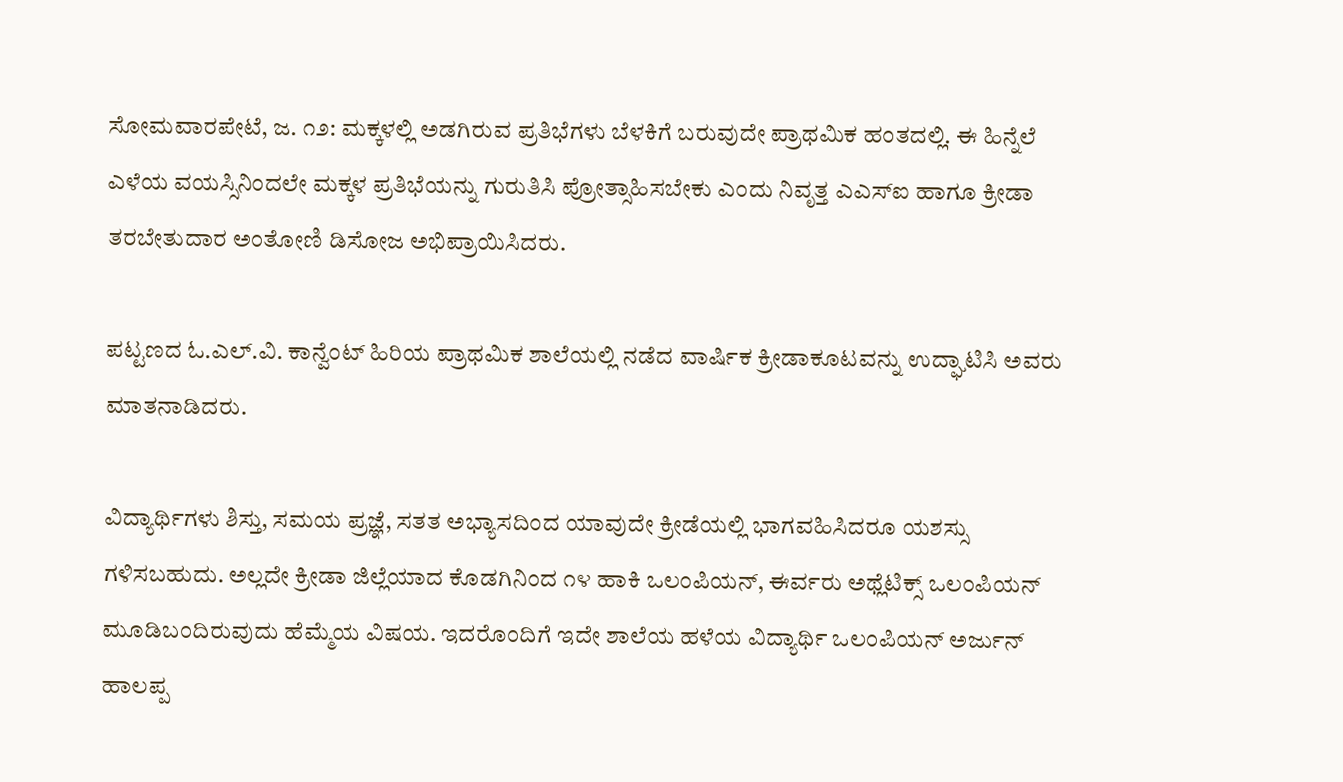ಸೋಮವಾರಪೇಟೆ, ಜ. ೧೨: ಮಕ್ಕಳಲ್ಲಿ ಅಡಗಿರುವ ಪ್ರತಿಭೆಗಳು ಬೆಳಕಿಗೆ ಬರುವುದೇ ಪ್ರಾಥಮಿಕ ಹಂತದಲ್ಲಿ. ಈ ಹಿನ್ನೆಲೆ ಎಳೆಯ ವಯಸ್ಸಿನಿಂದಲೇ ಮಕ್ಕಳ ಪ್ರತಿಭೆಯನ್ನು ಗುರುತಿಸಿ ಪ್ರೋತ್ಸಾಹಿಸಬೇಕು ಎಂದು ನಿವೃತ್ತ ಎಎಸ್‌ಐ ಹಾಗೂ ಕ್ರೀಡಾ ತರಬೇತುದಾರ ಅಂತೋಣಿ ಡಿಸೋಜ ಅಭಿಪ್ರಾಯಿಸಿದರು.

ಪಟ್ಟಣದ ಓ.ಎಲ್.ವಿ. ಕಾನ್ವೆಂಟ್ ಹಿರಿಯ ಪ್ರಾಥಮಿಕ ಶಾಲೆಯಲ್ಲಿ ನಡೆದ ವಾರ್ಷಿಕ ಕ್ರೀಡಾಕೂಟವನ್ನು ಉದ್ಘಾಟಿಸಿ ಅವರು ಮಾತನಾಡಿದರು.

ವಿದ್ಯಾರ್ಥಿಗಳು ಶಿಸ್ತು, ಸಮಯ ಪ್ರಜ್ಞೆ, ಸತತ ಅಭ್ಯಾಸದಿಂದ ಯಾವುದೇ ಕ್ರೀಡೆಯಲ್ಲಿ ಭಾಗವಹಿಸಿದರೂ ಯಶಸ್ಸು ಗಳಿಸಬಹುದು. ಅಲ್ಲದೇ ಕ್ರೀಡಾ ಜಿಲ್ಲೆಯಾದ ಕೊಡಗಿನಿಂದ ೧೪ ಹಾಕಿ ಒಲಂಪಿಯನ್, ಈರ್ವರು ಅಥ್ಲೆಟಿಕ್ಸ್ ಒಲಂಪಿಯನ್ ಮೂಡಿಬಂದಿರುವುದು ಹೆಮ್ಮೆಯ ವಿಷಯ. ಇದರೊಂದಿಗೆ ಇದೇ ಶಾಲೆಯ ಹಳೆಯ ವಿದ್ಯಾರ್ಥಿ ಒಲಂಪಿಯನ್ ಅರ್ಜುನ್ ಹಾಲಪ್ಪ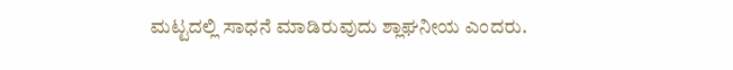ಮಟ್ಟದಲ್ಲಿ ಸಾಧನೆ ಮಾಡಿರುವುದು ಶ್ಲಾಘನೀಯ ಎಂದರು.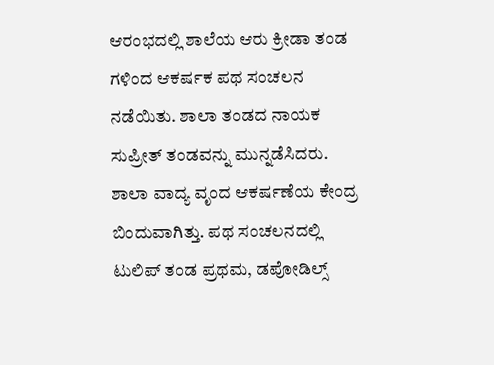ಆರಂಭದಲ್ಲಿ ಶಾಲೆಯ ಆರು ಕ್ರೀಡಾ ತಂಡ ಗಳಿಂದ ಆಕರ್ಷಕ ಪಥ ಸಂಚಲನ ನಡೆಯಿತು. ಶಾಲಾ ತಂಡದ ನಾಯಕ ಸುಪ್ರೀತ್ ತಂಡವನ್ನು ಮುನ್ನಡೆಸಿದರು. ಶಾಲಾ ವಾದ್ಯ ವೃಂದ ಆಕರ್ಷಣೆಯ ಕೇಂದ್ರ ಬಿಂದುವಾಗಿತ್ತು. ಪಥ ಸಂಚಲನದಲ್ಲಿ ಟುಲಿಪ್ ತಂಡ ಪ್ರಥಮ, ಡಪೋಡಿಲ್ಸ್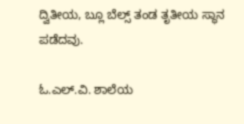ದ್ವಿತೀಯ, ಬ್ಲೂ ಬೆಲ್ಸ್ ತಂಡ ತೃತೀಯ ಸ್ಥಾನ ಪಡೆದವು.

ಓ.ಎಲ್.ವಿ. ಶಾಲೆಯ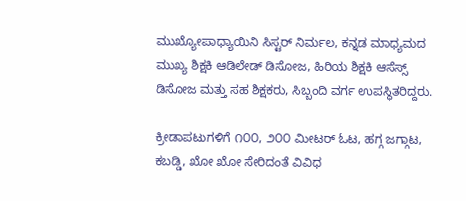ಮುಖ್ಯೋಪಾಧ್ಯಾಯಿನಿ ಸಿಸ್ಟರ್ ನಿರ್ಮಲ, ಕನ್ನಡ ಮಾಧ್ಯಮದ ಮುಖ್ಯ ಶಿಕ್ಷಕಿ ಆಡಿಲೇಡ್ ಡಿಸೋಜ, ಹಿರಿಯ ಶಿಕ್ಷಕಿ ಆಸೆಸ್ಸ್ ಡಿಸೋಜ ಮತ್ತು ಸಹ ಶಿಕ್ಷಕರು, ಸಿಬ್ಬಂದಿ ವರ್ಗ ಉಪಸ್ಥಿತರಿದ್ದರು.

ಕ್ರೀಡಾಪಟುಗಳಿಗೆ ೧೦೦, ೨೦೦ ಮೀಟರ್ ಓಟ, ಹಗ್ಗ ಜಗ್ಗಾಟ, ಕಬಡ್ಡಿ, ಖೋ ಖೋ ಸೇರಿದಂತೆ ವಿವಿಧ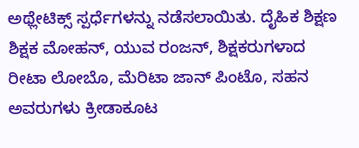ಅಥ್ಲೇಟಿಕ್ಸ್ ಸ್ಪರ್ಧೆಗಳನ್ನು ನಡೆಸಲಾಯಿತು. ದೈಹಿಕ ಶಿಕ್ಷಣ ಶಿಕ್ಷಕ ಮೋಹನ್, ಯುವ ರಂಜನ್, ಶಿಕ್ಷಕರುಗಳಾದ ರೀಟಾ ಲೋಬೊ, ಮೆರಿಟಾ ಜಾನ್ ಪಿಂಟೊ, ಸಹನ ಅವರುಗಳು ಕ್ರೀಡಾಕೂಟ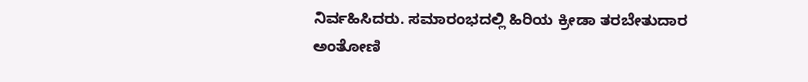ನಿರ್ವಹಿಸಿದರು. ಸಮಾರಂಭದಲ್ಲಿ ಹಿರಿಯ ಕ್ರೀಡಾ ತರಬೇತುದಾರ ಅಂತೋಣಿ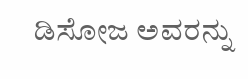ಡಿಸೋಜ ಅವರನ್ನು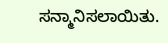ಸನ್ಮಾನಿಸಲಾಯಿತು.